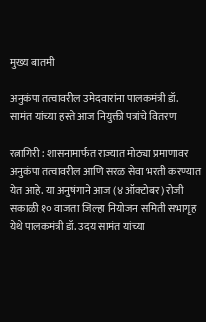मुख्य बातमी

अनुकंपा तत्वावरील उमेदवारांना पालकमंत्री डॉ. सामंत यांच्या हस्ते आज नियुक्ती पत्रांचे वितरण

रत्नागिरी : शासनामार्फत राज्यात मोठ्या प्रमाणावर अनुकंपा तत्वावरील आणि सरळ सेवा भरती करण्यात येत आहे. या अनुषंगाने आज (४ ऑक्टोबर) रोजी सकाळी १० वाजता जिल्हा नियोजन समिती सभागृह येथे पालकमंत्री डॉ. उदय सामंत यांच्या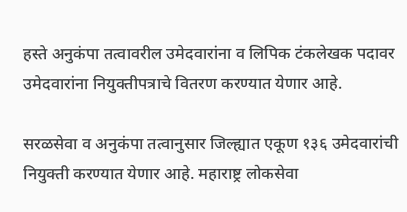हस्ते अनुकंपा तत्वावरील उमेदवारांना व लिपिक टंकलेखक पदावर उमेदवारांना नियुक्तीपत्राचे वितरण करण्यात येणार आहे.

सरळसेवा व अनुकंपा तत्वानुसार जिल्ह्यात एकूण १३६ उमेदवारांची नियुक्ती करण्यात येणार आहे. महाराष्ट्र लोकसेवा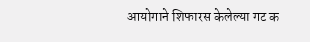आयोगाने शिफारस केलेल्या गट क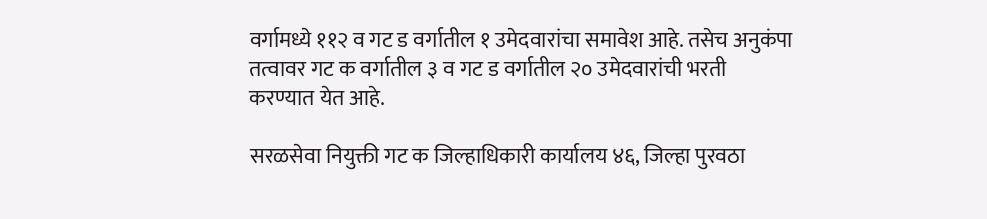वर्गामध्ये ११२ व गट ड वर्गातील १ उमेदवारांचा समावेश आहे. तसेच अनुकंपा तत्वावर गट क वर्गातील ३ व गट ड वर्गातील २० उमेदवारांची भरती करण्यात येत आहे.

सरळसेवा नियुक्ती गट क जिल्हाधिकारी कार्यालय ४६, जिल्हा पुरवठा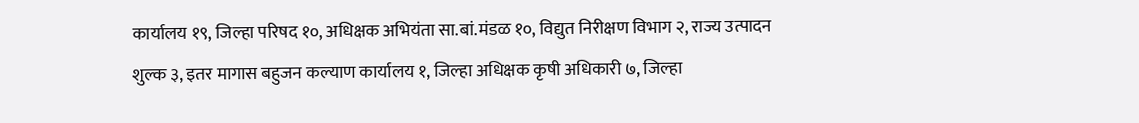कार्यालय १९, जिल्हा परिषद १०, अधिक्षक अभियंता सा.बां.मंडळ १०, विद्युत निरीक्षण विभाग २, राज्य उत्पादन शुल्क ३, इतर मागास बहुजन कल्याण कार्यालय १, जिल्हा अधिक्षक कृषी अधिकारी ७, जिल्हा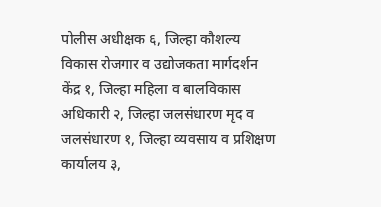पोलीस अधीक्षक ६, जिल्हा कौशल्य विकास रोजगार व उद्योजकता मार्गदर्शन केंद्र १, जिल्हा महिला व बालविकास अधिकारी २, जिल्हा जलसंधारण मृद व जलसंधारण १, जिल्हा व्यवसाय व प्रशिक्षण कार्यालय ३,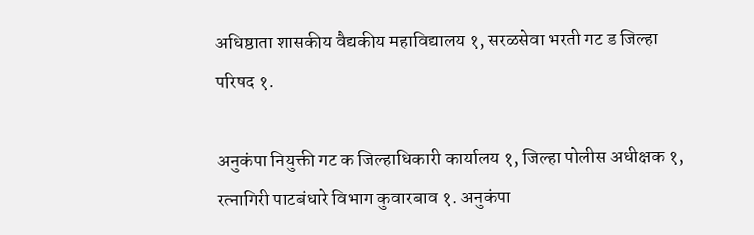अधिष्ठाता शासकीय वैद्यकीय महाविद्यालय १, सरळसेवा भरती गट ड जिल्हा परिषद १.

अनुकंपा नियुक्ती गट क जिल्हाधिकारी कार्यालय १, जिल्हा पोलीस अधीक्षक १, रत्नागिरी पाटबंधारे विभाग कुवारबाव १. अनुकंपा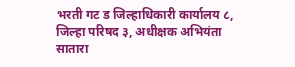भरती गट ड जिल्हाधिकारी कार्यालय ८, जिल्हा परिषद ३, अधीक्षक अभियंता सातारा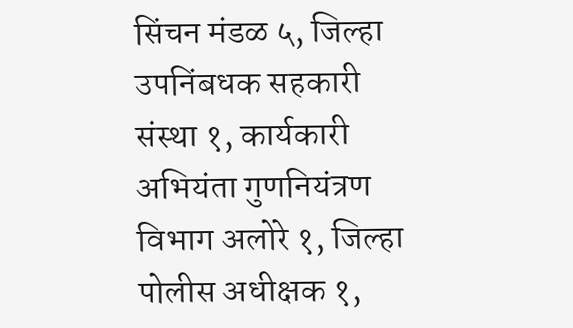सिंचन मंडळ ५, जिल्हा उपनिंबधक सहकारी संस्था १, कार्यकारी अभियंता गुणनियंत्रण विभाग अलोरे १, जिल्हा पोलीस अधीक्षक १,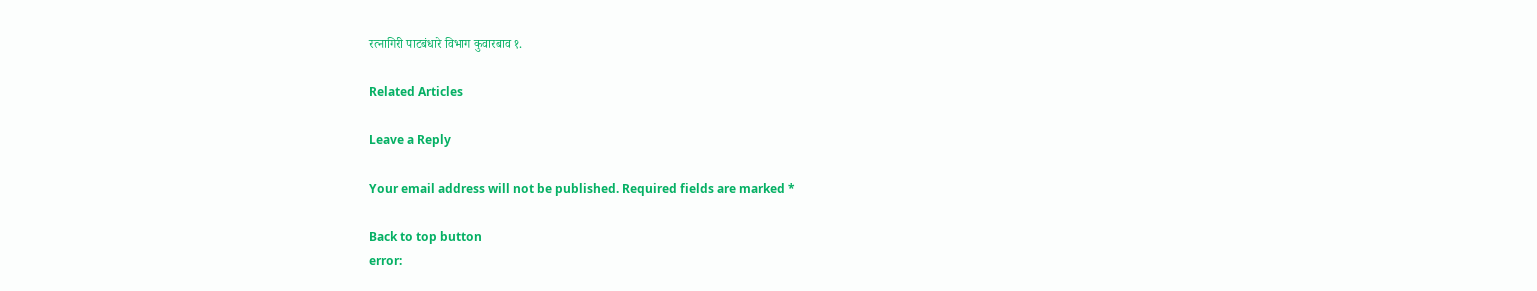रत्नागिरी पाटबंधारे विभाग कुवारबाव १.

Related Articles

Leave a Reply

Your email address will not be published. Required fields are marked *

Back to top button
error: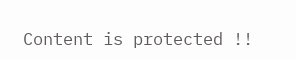Content is protected !!